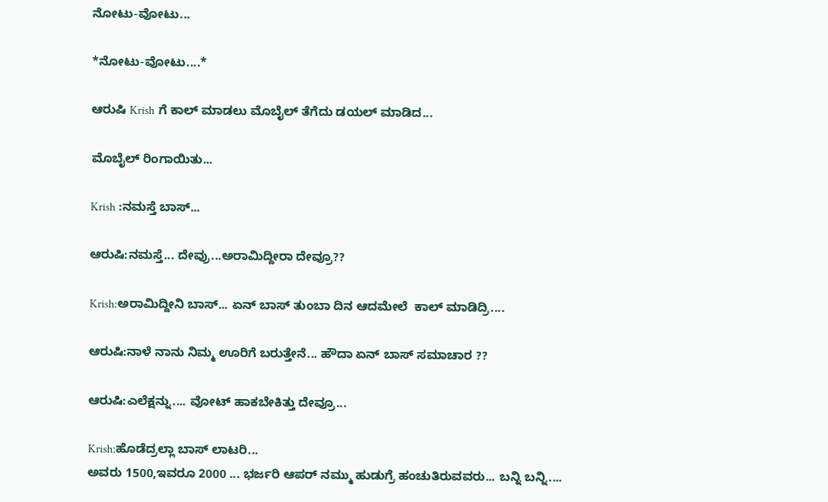ನೋಟು-ವೋಟು...

*ನೋಟು-ವೋಟು....*

ಆರುಷಿ Krish ಗೆ ಕಾಲ್ ಮಾಡಲು ಮೊಬೈಲ್ ತೆಗೆದು ಡಯಲ್ ಮಾಡಿದ...

ಮೊಬೈಲ್ ರಿಂಗಾಯಿತು...

Krish :ನಮಸ್ತೆ ಬಾಸ್...

ಆರುಷಿ:ನಮಸ್ತೆ... ದೇವ್ರು...ಅರಾಮಿದ್ದೀರಾ ದೇವ್ರೂ??

Krish:ಅರಾಮಿದ್ದೀನಿ ಬಾಸ್... ಏನ್ ಬಾಸ್ ತುಂಬಾ ದಿನ ಆದಮೇಲೆ  ಕಾಲ್ ಮಾಡಿದ್ರಿ....

ಆರುಷಿ:ನಾಳೆ ನಾನು ನಿಮ್ಮ ಊರಿಗೆ ಬರುತ್ತೇನೆ... ಹೌದಾ ಏನ್ ಬಾಸ್ ಸಮಾಚಾರ ??

ಆರುಷಿ:ಎಲೆಕ್ಷನ್ನು.... ವೋಟ್ ಹಾಕಬೇಕಿತ್ತು ದೇವ್ರೂ...

Krish:ಹೊಡೆದ್ರಲ್ಲಾ ಬಾಸ್ ಲಾಟರಿ...
ಅವರು 1500,ಇವರೂ 2000 ... ಭರ್ಜರಿ ಆಪರ್ ನಮ್ಮು ಹುಡುಗ್ರೆ ಹಂಚುತಿರುವವರು... ಬನ್ನಿ ಬನ್ನಿ....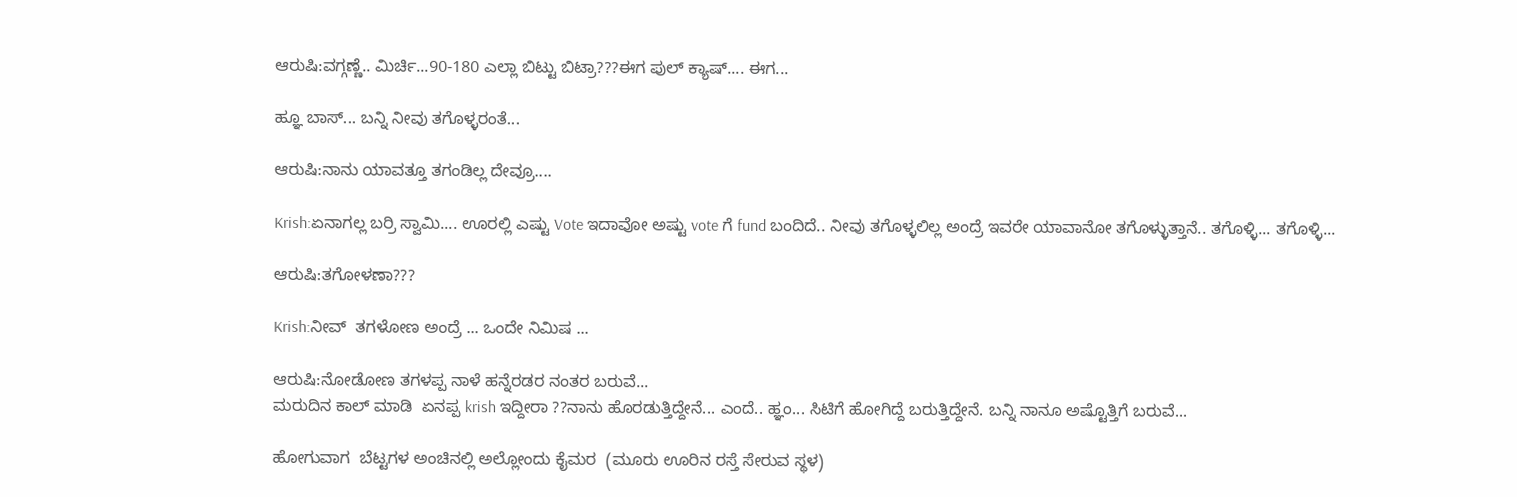ಆರುಷಿ:ವಗ್ಗಣ್ಣೆ.. ಮಿರ್ಚಿ...90-180 ಎಲ್ಲಾ ಬಿಟ್ಟು ಬಿಟ್ರಾ???ಈಗ ಪುಲ್ ಕ್ಯಾಷ್.... ಈಗ...

ಹ್ಞೂ ಬಾಸ್... ಬನ್ನಿ ನೀವು ತಗೊಳ್ಳರಂತೆ...

ಆರುಷಿ:ನಾನು ಯಾವತ್ತೂ ತಗಂಡಿಲ್ಲ ದೇವ್ರೂ....

Krish:ಏನಾಗಲ್ಲ ಬರ್ರಿ ಸ್ವಾಮಿ.... ಊರಲ್ಲಿ ಎಷ್ಟು Vote ಇದಾವೋ ಅಷ್ಟು vote ಗೆ fund ಬಂದಿದೆ.. ನೀವು ತಗೊಳ್ಳಲಿಲ್ಲ ಅಂದ್ರೆ ಇವರೇ ಯಾವಾನೋ ತಗೊಳ್ಳುತ್ತಾನೆ.. ತಗೊಳ್ಳಿ... ತಗೊಳ್ಳಿ...

ಆರುಷಿ:ತಗೋಳಣಾ???

Krish:ನೀವ್  ತಗಳೋಣ ಅಂದ್ರೆ ... ಒಂದೇ ನಿಮಿಷ ...

ಆರುಷಿ:ನೋಡೋಣ ತಗಳಪ್ಪ ನಾಳೆ ಹನ್ನೆರಡರ ನಂತರ ಬರುವೆ...
ಮರುದಿನ ಕಾಲ್ ಮಾಡಿ  ಏನಪ್ಪ krish ಇದ್ದೀರಾ ??ನಾನು ಹೊರಡುತ್ತಿದ್ದೇನೆ... ಎಂದೆ.. ಹ್ಞಂ... ಸಿಟಿಗೆ ಹೋಗಿದ್ದೆ ಬರುತ್ತಿದ್ದೇನೆ. ಬನ್ನಿ ನಾನೂ ಅಷ್ಟೊತ್ತಿಗೆ ಬರುವೆ...

ಹೋಗುವಾಗ  ಬೆಟ್ಟಗಳ ಅಂಚಿನಲ್ಲಿ ಅಲ್ಲೋಂದು ಕೈಮರ  (ಮೂರು ಊರಿನ ರಸ್ತೆ ಸೇರುವ ಸ್ಥಳ)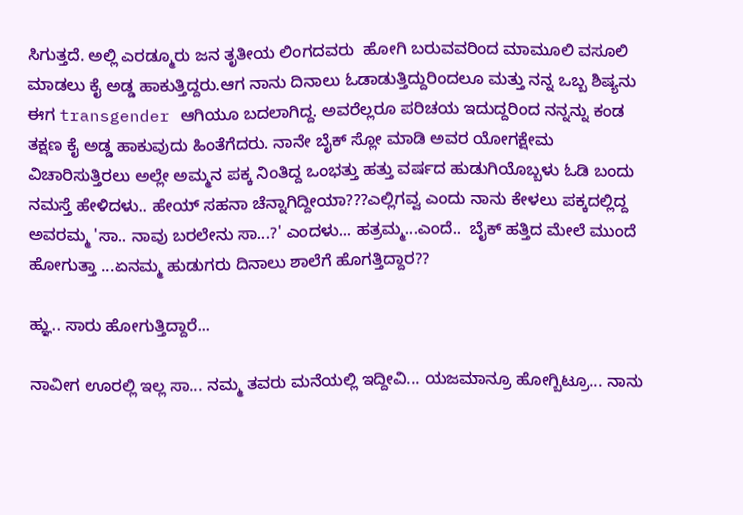ಸಿಗುತ್ತದೆ. ಅಲ್ಲಿ ಎರಡ್ಮೂರು ಜನ ತೃತೀಯ ಲಿಂಗದವರು  ಹೋಗಿ ಬರುವವರಿಂದ ಮಾಮೂಲಿ ವಸೂಲಿ ಮಾಡಲು ಕೈ ಅಡ್ಡ ಹಾಕುತ್ತಿದ್ದರು.ಆಗ ನಾನು ದಿನಾಲು ಓಡಾಡುತ್ತಿದ್ದುರಿಂದಲೂ ಮತ್ತು ನನ್ನ ಒಬ್ಬ ಶಿಷ್ಯನು ಈಗ transgender ಆಗಿಯೂ ಬದಲಾಗಿದ್ದ. ಅವರೆಲ್ಲರೂ ಪರಿಚಯ ಇದುದ್ದರಿಂದ ನನ್ನನ್ನು ಕಂಡ ತಕ್ಷಣ ಕೈ ಅಡ್ಡ ಹಾಕುವುದು ಹಿಂತೆಗೆದರು. ನಾನೇ ಬೈಕ್ ಸ್ಲೋ ಮಾಡಿ ಅವರ ಯೋಗಕ್ಷೇಮ ವಿಚಾರಿಸುತ್ತಿರಲು ಅಲ್ಲೇ ಅಮ್ಮನ ಪಕ್ಕ ನಿಂತಿದ್ದ ಒಂಭತ್ತು ಹತ್ತು ವರ್ಷದ ಹುಡುಗಿಯೊಬ್ಬಳು ಓಡಿ ಬಂದು ನಮಸ್ತೆ ಹೇಳಿದಳು.. ಹೇಯ್ ಸಹನಾ ಚೆನ್ನಾಗಿದ್ದೀಯಾ???ಎಲ್ಲಿಗವ್ವ ಎಂದು ನಾನು ಕೇಳಲು ಪಕ್ಕದಲ್ಲಿದ್ದ ಅವರಮ್ಮ 'ಸಾ.. ನಾವು ಬರಲೇನು ಸಾ...?' ಎಂದಳು... ಹತ್ರಮ್ಮ...ಎಂದೆ..  ಬೈಕ್ ಹತ್ತಿದ ಮೇಲೆ ಮುಂದೆ ಹೋಗುತ್ತಾ ...ಏನಮ್ಮ ಹುಡುಗರು ದಿನಾಲು ಶಾಲೆಗೆ ಹೊಗತ್ತಿದ್ದಾರ??

ಹ್ಞು.. ಸಾರು ಹೋಗುತ್ತಿದ್ದಾರೆ...

ನಾವೀಗ ಊರಲ್ಲಿ ಇಲ್ಲ ಸಾ... ನಮ್ಮ ತವರು ಮನೆಯಲ್ಲಿ ಇದ್ದೀವಿ... ಯಜಮಾನ್ರೂ ಹೋಗ್ಬಿಟ್ರೂ... ನಾನು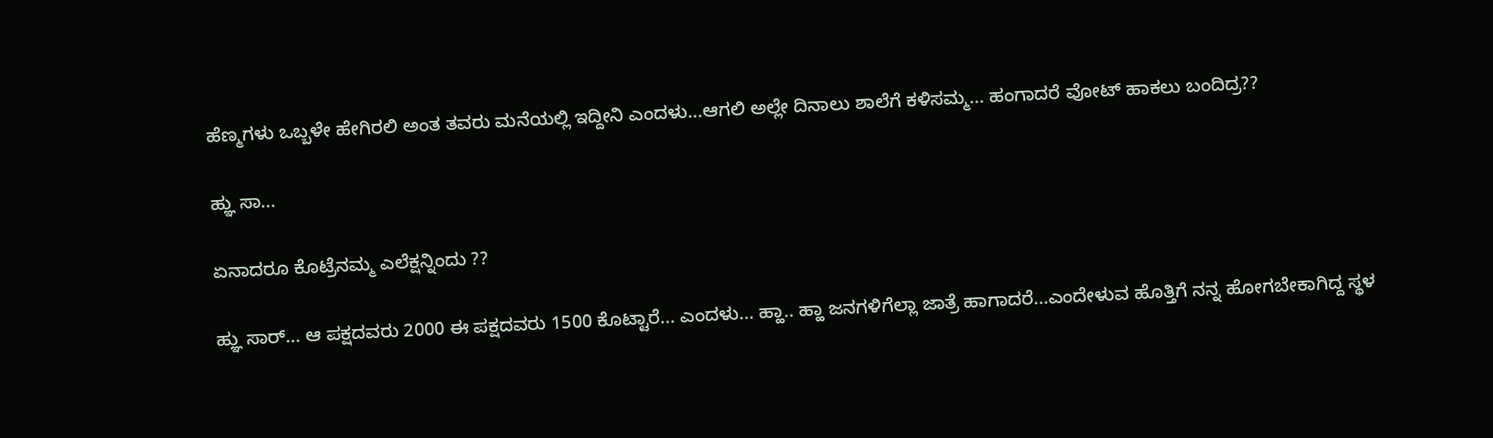ಹೆಣ್ಮಗಳು ಒಬ್ಬಳೇ ಹೇಗಿರಲಿ ಅಂತ ತವರು ಮನೆಯಲ್ಲಿ ಇದ್ದೀನಿ ಎಂದಳು...ಆಗಲಿ ಅಲ್ಲೇ ದಿನಾಲು ಶಾಲೆಗೆ ಕಳಿಸಮ್ಮ... ಹಂಗಾದರೆ ವೋಟ್ ಹಾಕಲು ಬಂದಿದ್ರ??

ಹ್ಞು ಸಾ...

ಏನಾದರೂ ಕೊಟ್ರೆನಮ್ಮ ಎಲೆಕ್ಷನ್ನಿಂದು ??

ಹ್ಞು ಸಾರ್... ಆ ಪಕ್ಷದವರು 2000 ಈ ಪಕ್ಷದವರು 1500 ಕೊಟ್ಟಾರೆ... ಎಂದಳು... ಹ್ಹಾ.. ಹ್ಹಾ ಜನಗಳಿಗೆಲ್ಲಾ ಜಾತ್ರೆ ಹಾಗಾದರೆ...ಎಂದೇಳುವ ಹೊತ್ತಿಗೆ ನನ್ನ ಹೋಗಬೇಕಾಗಿದ್ದ ಸ್ಥಳ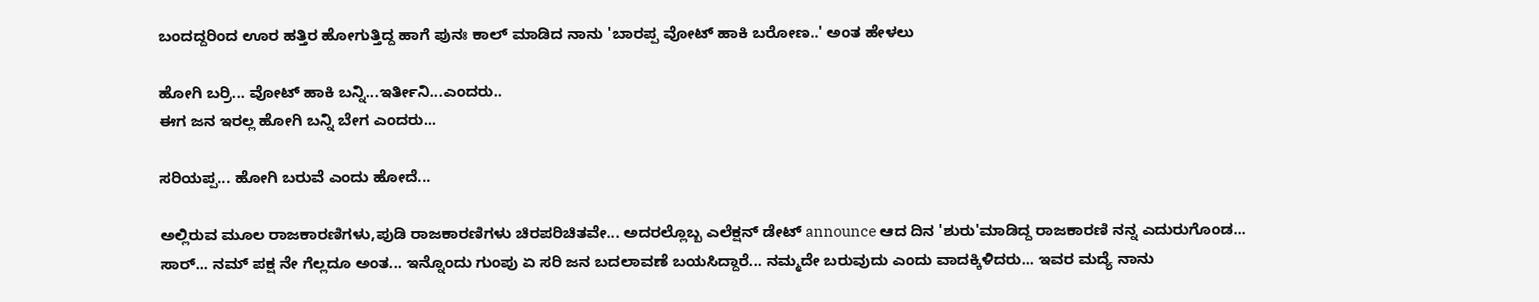ಬಂದದ್ದರಿಂದ ಊರ ಹತ್ತಿರ ಹೋಗುತ್ತಿದ್ದ ಹಾಗೆ ಪುನಃ ಕಾಲ್ ಮಾಡಿದ ನಾನು 'ಬಾರಪ್ಪ ವೋಟ್ ಹಾಕಿ ಬರೋಣ..' ಅಂತ ಹೇಳಲು

ಹೋಗಿ ಬರ್ರಿ... ವೋಟ್ ಹಾಕಿ ಬನ್ನಿ...ಇರ್ತೀನಿ...ಎಂದರು..
ಈಗ ಜನ ಇರಲ್ಲ ಹೋಗಿ ಬನ್ನಿ ಬೇಗ ಎಂದರು...

ಸರಿಯಪ್ಪ... ಹೋಗಿ ಬರುವೆ ಎಂದು ಹೋದೆ...

ಅಲ್ಲಿರುವ ಮೂಲ ರಾಜಕಾರಣಿಗಳು,ಪುಡಿ ರಾಜಕಾರಣಿಗಳು ಚಿರಪರಿಚಿತವೇ... ಅದರಲ್ಲೊಬ್ಬ ಎಲೆಕ್ಷನ್ ಡೇಟ್ announce ಆದ ದಿನ 'ಶುರು'ಮಾಡಿದ್ದ ರಾಜಕಾರಣಿ ನನ್ನ ಎದುರುಗೊಂಡ... ಸಾರ್... ನಮ್ ಪಕ್ಷ ನೇ ಗೆಲ್ಲದೂ ಅಂತ... ಇನ್ನೊಂದು ಗುಂಪು ಏ ಸರಿ ಜನ ಬದಲಾವಣೆ ಬಯಸಿದ್ದಾರೆ... ನಮ್ಮದೇ ಬರುವುದು ಎಂದು ವಾದಕ್ಕಿಳಿದರು... ಇವರ ಮದ್ಯೆ ನಾನು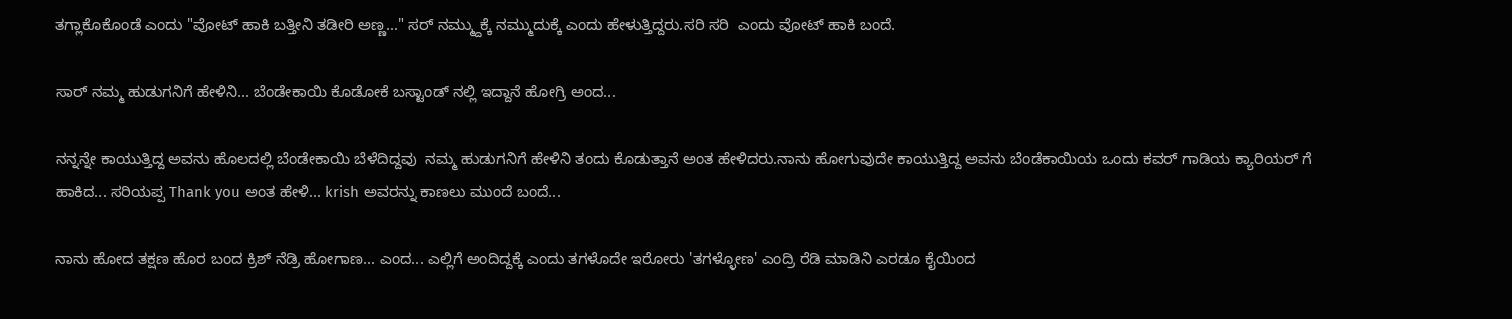ತಗ್ಲಾಕೊಕೊಂಡೆ ಎಂದು "ವೋಟ್ ಹಾಕಿ ಬತ್ತೀನಿ ತಡೀರಿ ಅಣ್ಣ..." ಸರ್ ನಮ್ಮ್ದುಕ್ಕೆ ನಮ್ಮುದುಕ್ಕೆ ಎಂದು ಹೇಳುತ್ತಿದ್ದರು.ಸರಿ ಸರಿ  ಎಂದು ವೋಟ್ ಹಾಕಿ ಬಂದೆ.

ಸಾರ್ ನಮ್ಮ ಹುಡುಗನಿಗೆ ಹೇಳಿನಿ... ಬೆಂಡೇಕಾಯಿ ಕೊಡೋಕೆ ಬಸ್ಟಾಂಡ್ ನಲ್ಲಿ ಇದ್ದಾನೆ ಹೋಗ್ರಿ ಅಂದ...

ನನ್ನನ್ನೇ ಕಾಯುತ್ತಿದ್ದ ಅವನು ಹೊಲದಲ್ಲಿ ಬೆಂಡೇಕಾಯಿ ಬೆಳೆದಿದ್ದವು  ನಮ್ಮ ಹುಡುಗನಿಗೆ ಹೇಳಿನಿ ತಂದು ಕೊಡುತ್ತಾನೆ ಅಂತ ಹೇಳಿದರು.ನಾನು ಹೋಗುವುದೇ ಕಾಯುತ್ತಿದ್ದ ಅವನು ಬೆಂಡೆಕಾಯಿಯ ಒಂದು ಕವರ್ ಗಾಡಿಯ ಕ್ಯಾರಿಯರ್ ಗೆ ಹಾಕಿದ... ಸರಿಯಪ್ಪ Thank you ಅಂತ ಹೇಳಿ... krish ಅವರನ್ನು ಕಾಣಲು ಮುಂದೆ ಬಂದೆ...

ನಾನು ಹೋದ ತಕ್ಷಣ ಹೊರ ಬಂದ ಕ್ರಿಶ್ ನೆಡ್ರಿ ಹೋಗಾಣ... ಎಂದ... ಎಲ್ಲಿಗೆ ಅಂದಿದ್ದಕ್ಕೆ ಎಂದು ತಗಳೊದೇ ಇರೋರು 'ತಗಳ್ಳೋಣ' ಎಂದ್ರಿ ರೆಡಿ ಮಾಡಿನಿ ಎರಡೂ ಕೈಯಿಂದ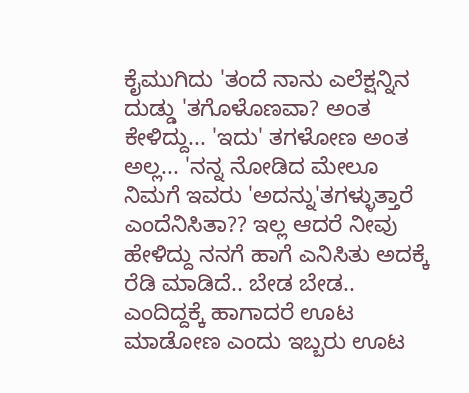ಕೈಮುಗಿದು 'ತಂದೆ ನಾನು ಎಲೆಕ್ಷನ್ನಿನ ದುಡ್ಡು 'ತಗೊಳೊಣವಾ? ಅಂತ ಕೇಳಿದ್ದು... 'ಇದು' ತಗಳೋಣ ಅಂತ ಅಲ್ಲ... 'ನನ್ನ ನೋಡಿದ ಮೇಲೂ ನಿಮಗೆ ಇವರು 'ಅದನ್ನು'ತಗಳ್ಳುತ್ತಾರೆ ಎಂದೆನಿಸಿತಾ?? ಇಲ್ಲ ಆದರೆ ನೀವು ಹೇಳಿದ್ದು ನನಗೆ ಹಾಗೆ ಎನಿಸಿತು ಅದಕ್ಕೆ ರೆಡಿ ಮಾಡಿದೆ.. ಬೇಡ ಬೇಡ.. ಎಂದಿದ್ದಕ್ಕೆ ಹಾಗಾದರೆ ಊಟ ಮಾಡೋಣ ಎಂದು ಇಬ್ಬರು ಊಟ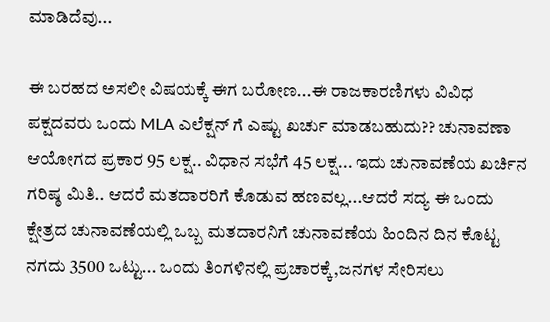ಮಾಡಿದೆವು...

ಈ ಬರಹದ ಅಸಲೀ ವಿಷಯಕ್ಕೆ ಈಗ ಬರೋಣ...ಈ ರಾಜಕಾರಣಿಗಳು ವಿವಿಧ ಪಕ್ಷದವರು ಒಂದು MLA ಎಲೆಕ್ಷನ್ ಗೆ ಎಷ್ಟು ಖರ್ಚು ಮಾಡಬಹುದು?? ಚುನಾವಣಾ ಆಯೋಗದ ಪ್ರಕಾರ 95 ಲಕ್ಷ.. ವಿಧಾನ ಸಭೆಗೆ 45 ಲಕ್ಷ... ಇದು ಚುನಾವಣೆಯ ಖರ್ಚಿನ ಗರಿಷ್ಠ ಮಿತಿ.. ಆದರೆ ಮತದಾರರಿಗೆ ಕೊಡುವ ಹಣವಲ್ಲ...ಆದರೆ ಸದ್ಯ ಈ ಒಂದು ಕ್ಷೇತ್ರದ ಚುನಾವಣೆಯಲ್ಲಿ ಒಬ್ಬ ಮತದಾರನಿಗೆ ಚುನಾವಣೆಯ ಹಿಂದಿನ ದಿನ ಕೊಟ್ಟ ನಗದು 3500 ಒಟ್ಟು... ಒಂದು ತಿಂಗಳಿನಲ್ಲಿ ಪ್ರಚಾರಕ್ಕೆ,ಜನಗಳ ಸೇರಿಸಲು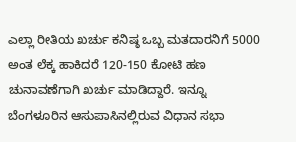ಎಲ್ಲಾ ರೀತಿಯ ಖರ್ಚು ಕನಿಷ್ಠ ಒಬ್ಬ ಮತದಾರನಿಗೆ 5000 ಅಂತ ಲೆಕ್ಕ ಹಾಕಿದರೆ 120-150 ಕೋಟಿ ಹಣ ಚುನಾವಣೆಗಾಗಿ ಖರ್ಚು ಮಾಡಿದ್ದಾರೆ. ಇನ್ನೂ ಬೆಂಗಳೂರಿನ ಆಸುಪಾಸಿನಲ್ಲಿರುವ ವಿಧಾನ ಸಭಾ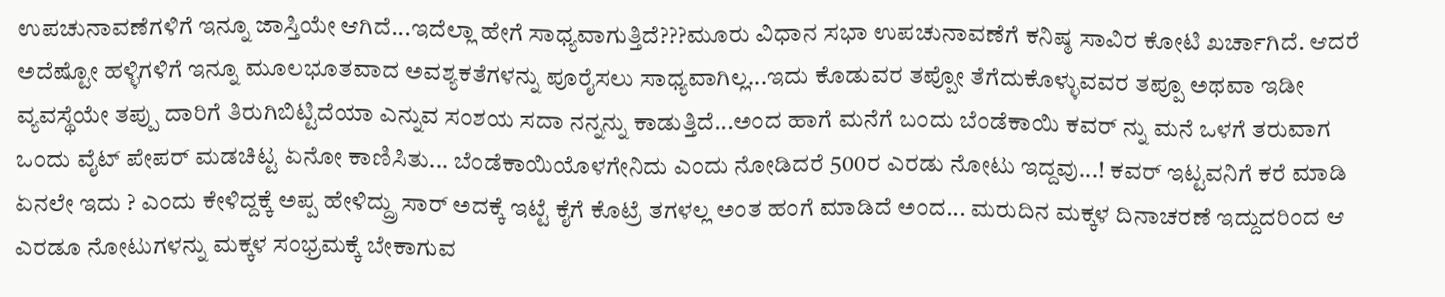ಉಪಚುನಾವಣೆಗಳಿಗೆ ಇನ್ನೂ ಜಾಸ್ತಿಯೇ ಆಗಿದೆ...ಇದೆಲ್ಲಾ ಹೇಗೆ ಸಾಧ್ಯವಾಗುತ್ತಿದೆ???ಮೂರು ವಿಧಾನ ಸಭಾ ಉಪಚುನಾವಣೆಗೆ ಕನಿಷ್ಠ ಸಾವಿರ ಕೋಟಿ ಖರ್ಚಾಗಿದೆ. ಆದರೆ ಅದೆಷ್ಟೋ ಹಳ್ಳಿಗಳಿಗೆ ಇನ್ನೂ ಮೂಲಭೂತವಾದ ಅವಶ್ಯಕತೆಗಳನ್ನು ಪೂರೈಸಲು ಸಾಧ್ಯವಾಗಿಲ್ಲ...ಇದು ಕೊಡುವರ ತಪ್ಪೋ ತೆಗೆದುಕೊಳ್ಳುವವರ ತಪ್ಪೂ ಅಥವಾ ಇಡೀ ವ್ಯವಸ್ಥೆಯೇ ತಪ್ಪು ದಾರಿಗೆ ತಿರುಗಿಬಿಟ್ಟಿದೆಯಾ ಎನ್ನುವ ಸಂಶಯ ಸದಾ ನನ್ನನ್ನು ಕಾಡುತ್ತಿದೆ...ಅಂದ ಹಾಗೆ ಮನೆಗೆ ಬಂದು ಬೆಂಡೆಕಾಯಿ ಕವರ್ ನ್ನು ಮನೆ ಒಳಗೆ ತರುವಾಗ ಒಂದು ವೈಟ್ ಪೇಪರ್ ಮಡಚಿಟ್ಟ ಏನೋ ಕಾಣಿಸಿತು... ಬೆಂಡೆಕಾಯಿಯೊಳಗೇನಿದು ಎಂದು ನೋಡಿದರೆ 500ರ ಎರಡು ನೋಟು ಇದ್ದವು...! ಕವರ್ ಇಟ್ಟವನಿಗೆ ಕರೆ ಮಾಡಿ ಏನಲೇ ಇದು ? ಎಂದು ಕೇಳಿದ್ದಕ್ಕೆ ಅಪ್ಪ ಹೇಳಿದ್ದ್ರು ಸಾರ್ ಅದಕ್ಕೆ ಇಟ್ಟೆ ಕೈಗೆ ಕೊಟ್ರೆ ತಗಳಲ್ಲ ಅಂತ ಹಂಗೆ ಮಾಡಿದೆ ಅಂದ... ಮರುದಿನ ಮಕ್ಕಳ ದಿನಾಚರಣೆ ಇದ್ದುದರಿಂದ ಆ ಎರಡೂ ನೋಟುಗಳನ್ನು ಮಕ್ಕಳ ಸಂಭ್ರಮಕ್ಕೆ ಬೇಕಾಗುವ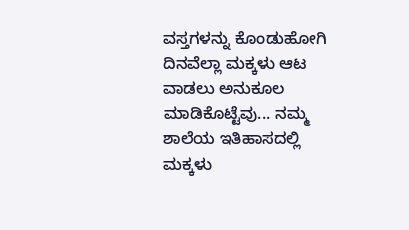ವಸ್ತಗಳನ್ನು ಕೊಂಡುಹೋಗಿ ದಿನವೆಲ್ಲಾ ಮಕ್ಕಳು ಆಟ ವಾಡಲು ಅನುಕೂಲ ಮಾಡಿಕೊಟ್ಟೆವು... ನಮ್ಮ ಶಾಲೆಯ ಇತಿಹಾಸದಲ್ಲಿ  ಮಕ್ಕಳು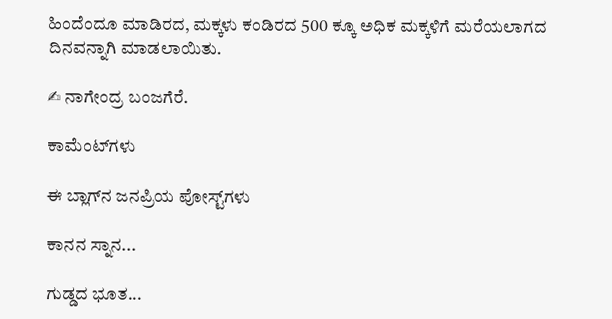ಹಿಂದೆಂದೂ ಮಾಡಿರದ, ಮಕ್ಕಳು ಕಂಡಿರದ 500 ಕ್ಕೂ ಅಧಿಕ ಮಕ್ಕಳಿಗೆ ಮರೆಯಲಾಗದ ದಿನವನ್ನಾಗಿ ಮಾಡಲಾಯಿತು.

✍ ನಾಗೇಂದ್ರ ಬಂಜಗೆರೆ.

ಕಾಮೆಂಟ್‌ಗಳು

ಈ ಬ್ಲಾಗ್‌ನ ಜನಪ್ರಿಯ ಪೋಸ್ಟ್‌ಗಳು

ಕಾನನ ಸ್ನಾನ...

ಗುಡ್ಡದ ಭೂತ...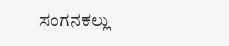ಸಂಗನಕಲ್ಲು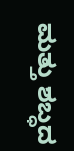ಮತ್ತು ಶಬ್ಧದ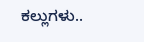ಕಲ್ಲುಗಳು..